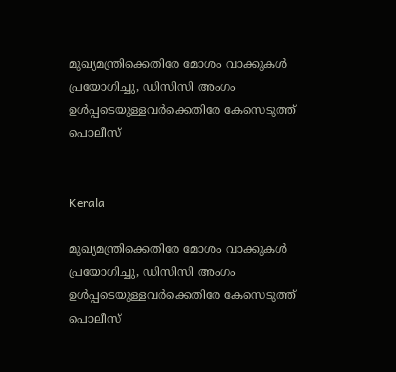മുഖ്യമന്ത്രിക്കെതിരേ മോശം വാക്കുകൾ പ്രയോഗിച്ചു, ഡിസിസി അംഗം ഉൾപ്പടെയുള്ളവർക്കെതിരേ കേസെടുത്ത് പൊലീസ്


Kerala

മുഖ്യമന്ത്രിക്കെതിരേ മോശം വാക്കുകൾ പ്രയോഗിച്ചു, ഡിസിസി അംഗം ഉൾപ്പടെയുള്ളവർക്കെതിരേ കേസെടുത്ത് പൊലീസ്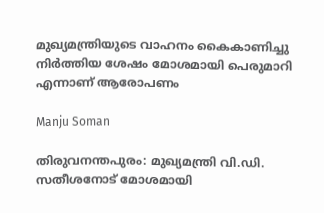മുഖ്യമന്ത്രിയുടെ വാഹനം കൈകാണിച്ചു നിർത്തിയ ശേഷം മോശമായി പെരുമാറി എന്നാണ് ആരോപണം

Manju Soman

തിരുവനന്തപുരം: മുഖ്യമന്ത്രി വി.ഡി. സതീശനോട് മോശമായി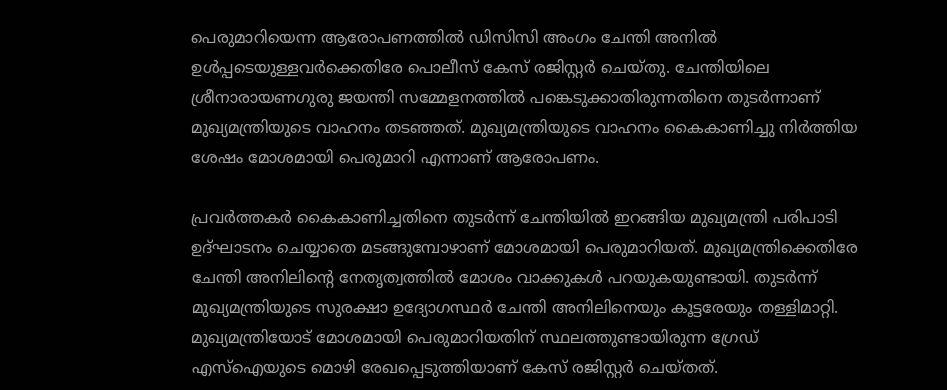പെരുമാറിയെന്ന ആരോപണത്തിൽ ഡിസിസി അംഗം ചേന്തി അനിൽ ഉൾപ്പടെയുള്ളവർക്കെതിരേ പൊലീസ് കേസ് രജിസ്റ്റർ ചെയ്തു. ചേന്തിയിലെ ശ്രീനാരായണഗുരു ജയന്തി സമ്മേളനത്തിൽ പങ്കെടുക്കാതിരുന്നതിനെ തുടർന്നാണ് മുഖ്യമന്ത്രിയുടെ വാഹനം തടഞ്ഞത്. മുഖ്യമന്ത്രിയുടെ വാഹനം കൈകാണിച്ചു നിർത്തിയ ശേഷം മോശമായി പെരുമാറി എന്നാണ് ആരോപണം.

പ്രവർത്തകർ കൈകാണിച്ചതിനെ തുടർന്ന് ചേന്തിയിൽ ഇറങ്ങിയ മുഖ്യമന്ത്രി പരിപാടി ഉദ്ഘാടനം ചെയ്യാതെ മടങ്ങുമ്പോഴാണ് മോശമായി പെരുമാറിയത്. മുഖ്യമന്ത്രിക്കെതിരേ ചേന്തി അനിലിന്റെ നേതൃത്വത്തിൽ മോശം വാക്കുകൾ പറയുകയുണ്ടായി. തുടർന്ന് മുഖ്യമന്ത്രിയുടെ സുരക്ഷാ ഉദ്യോഗസ്ഥർ ചേന്തി അനിലിനെയും കൂട്ടരേയും തള്ളിമാറ്റി. മുഖ്യമന്ത്രിയോട് മോശമായി പെരുമാറിയതിന് സ്ഥലത്തുണ്ടായിരുന്ന ഗ്രേഡ് എസ്ഐയുടെ മൊഴി രേഖപ്പെടുത്തിയാണ് കേസ് രജിസ്റ്റർ ചെയ്തത്.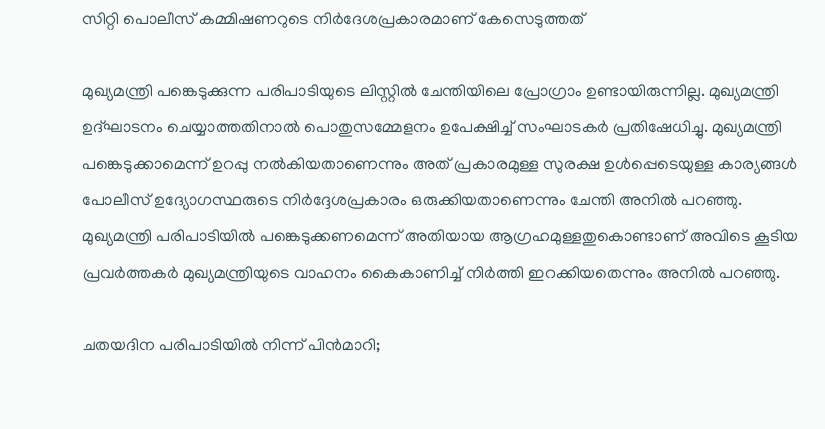സിറ്റി പൊലീസ് കമ്മിഷണറുടെ നിർദേശപ്രകാരമാണ് കേസെടുത്തത്

മുഖ്യമന്ത്രി പങ്കെടുക്കുന്ന പരിപാടിയുടെ ലിസ്റ്റിൽ ചേന്തിയിലെ പ്രോഗ്രാം ഉണ്ടായിരുന്നില്ല. മുഖ്യമന്ത്രി ഉദ്ഘാടനം ചെയ്യാത്തതിനാൽ പൊതുസമ്മേളനം ഉപേക്ഷിച്ച് സംഘാടകർ പ്രതിഷേധിച്ചു. മുഖ്യമന്ത്രി പങ്കെടുക്കാമെന്ന് ഉറപ്പു നൽകിയതാണെന്നും അത് പ്രകാരമുള്ള സുരക്ഷ ഉൾപ്പെടെയുള്ള കാര്യങ്ങൾ പോലീസ് ഉദ്യോഗസ്ഥരുടെ നിർദ്ദേശപ്രകാരം ഒരുക്കിയതാണെന്നും ചേന്തി അനിൽ പറഞ്ഞു. മുഖ്യമന്ത്രി പരിപാടിയിൽ പങ്കെടുക്കണമെന്ന് അതിയായ ആഗ്രഹമുള്ളതുകൊണ്ടാണ് അവിടെ കൂടിയ പ്രവർത്തകർ മുഖ്യമന്ത്രിയുടെ വാഹനം കൈകാണിച്ച് നിർത്തി ഇറക്കിയതെന്നും അനിൽ പറഞ്ഞു.

ചതയദിന പരിപാടിയിൽ നിന്ന് പിൻമാറി;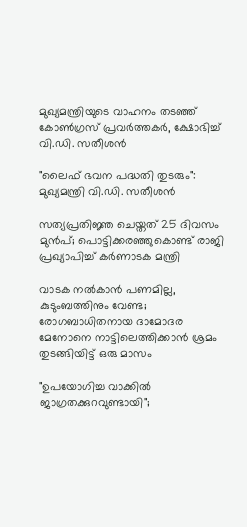മുഖ്യമന്ത്രിയുടെ വാഹനം തടഞ്ഞ് കോൺഗ്രസ് പ്രവർത്തകർ, ക്ഷോഭിച്ച് വി.ഡി. സതീശൻ

"ലൈഫ് ഭവന പദ്ധതി തുടരും": മുഖ്യമന്ത്രി വി.ഡി. സതീശൻ

സത്യപ്രതിജ്ഞ ചെയ്തത് 25 ദിവസം മുൻപ്; പൊട്ടിക്കരഞ്ഞുകൊണ്ട് രാജി പ്രഖ്യാപിച്ച് കർണാടക മന്ത്രി

വാടക നൽകാൻ പണമില്ല, കുടുംബത്തിനും വേണ്ട; രോഗബാധിതനായ ദാമോദര മേനോനെ നാട്ടിലെത്തിക്കാൻ ശ്രമം തുടങ്ങിയിട്ട് ഒരു മാസം

"ഉപയോഗിച്ച വാക്കിൽ ജാഗ്രതക്കുറവുണ്ടായി";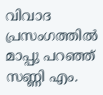വിവാദ പ്രസംഗത്തിൽ മാപ്പു പറഞ്ഞ് സണ്ണി എം.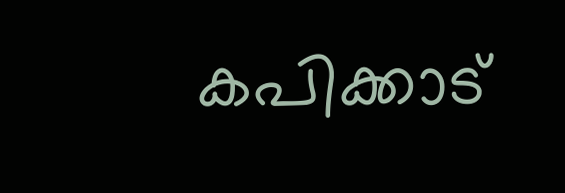കപിക്കാട്